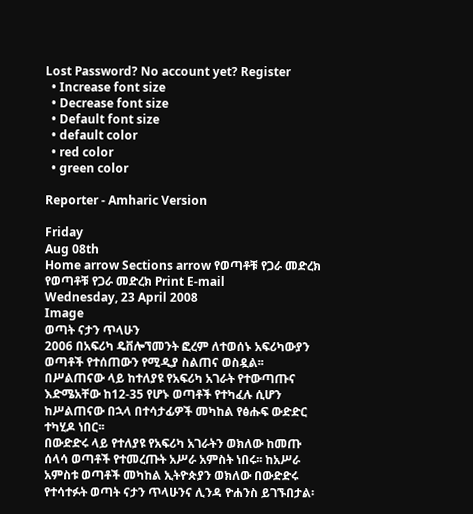Lost Password? No account yet? Register
  • Increase font size
  • Decrease font size
  • Default font size
  • default color
  • red color
  • green color

Reporter - Amharic Version

Friday
Aug 08th
Home arrow Sections arrow የወጣቶቹ የጋራ መድረክ
የወጣቶቹ የጋራ መድረክ Print E-mail
Wednesday, 23 April 2008
Image
ወጣት ናታን ጥላሁን
2006 በአፍሪካ ዴቨሎኘመንት ፎረም ለተወሰኑ አፍሪካውያን ወጣቶች የተሰጠውን የሚዲያ ስልጠና ወስዷል፡፡ በሥልጠናው ላይ ከተለያዩ የአፍሪካ አገራት የተውጣጡና እድሜአቸው ከ12-35 የሆኑ ወጣቶች የተካፈሉ ሲሆን ከሥልጠናው በኋላ በተሳታፊዎች መካከል የፅሑፍ ውድድር ተካሂዶ ነበር፡፡
በውድድሩ ላይ የተለያዩ የአፍሪካ አገራትን ወክለው ከመጡ ሰላሳ ወጣቶች የተመረጡት አሥራ አምስት ነበሩ፡፡ ከአሥራ አምስቱ ወጣቶች መካከል ኢትዮጵያን ወክለው በውድድሩ የተሳተፉት ወጣት ናታን ጥላሁንና ሊንዳ ዮሐንስ ይገኙበታል፡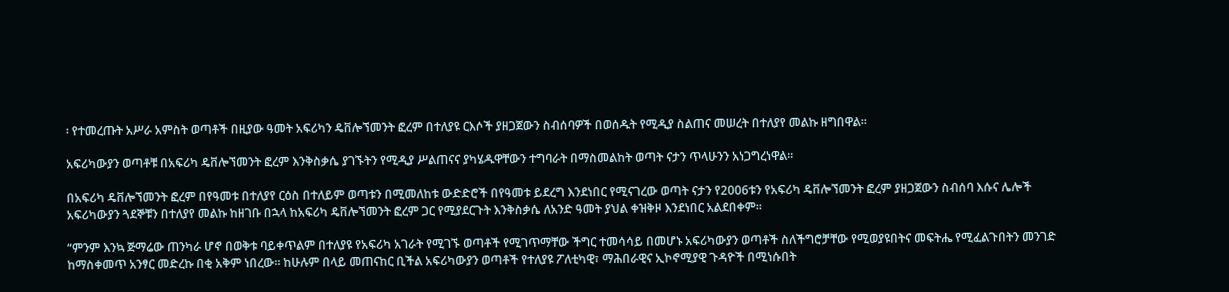፡ የተመረጡት አሥራ አምስት ወጣቶች በዚያው ዓመት አፍሪካን ዴቨሎኘመንት ፎረም በተለያዩ ርእሶች ያዘጋጀውን ስብሰባዎች በወሰዱት የሚዲያ ስልጠና መሠረት በተለያየ መልኩ ዘግበዋል፡፡

አፍሪካውያን ወጣቶቹ በአፍሪካ ዴቨሎኘመንት ፎረም እንቅስቃሴ ያገኙትን የሚዲያ ሥልጠናና ያካሄዱዋቸውን ተግባራት በማስመልከት ወጣት ናታን ጥላሁንን አነጋግረነዋል፡፡

በአፍሪካ ዴቨሎኘመንት ፎረም በየዓመቱ በተለያየ ርዕስ በተለይም ወጣቱን በሚመለከቱ ውድድሮች በየዓመቱ ይደረግ እንደነበር የሚናገረው ወጣት ናታን የ2006ቱን የአፍሪካ ዴቨሎኘመንት ፎረም ያዘጋጀውን ስብሰባ እሱና ሌሎች አፍሪካውያን ጓደኞቹን በተለያየ መልኩ ከዘገቡ በኋላ ከአፍሪካ ዴቨሎኘመንት ፎረም ጋር የሚያደርጉት እንቅስቃሴ ለአንድ ዓመት ያህል ቀዝቅዞ እንደነበር አልደበቀም፡፡

“ምንም እንኳ ጅማሬው ጠንካራ ሆኖ በወቅቱ ባይቀጥልም በተለያዩ የአፍሪካ አገራት የሚገኙ ወጣቶች የሚገጥማቸው ችግር ተመሳሳይ በመሆኑ አፍሪካውያን ወጣቶች ስለችግሮቻቸው የሚወያዩበትና መፍትሔ የሚፈልጉበትን መንገድ ከማስቀመጥ አንፃር መድረኩ በቂ አቅም ነበረው፡፡ ከሁሉም በላይ መጠናከር ቢችል አፍሪካውያን ወጣቶች የተለያዩ ፖለቲካዊ፣ ማሕበራዊና ኢኮኖሚያዊ ጉዳዮች በሚነሱበት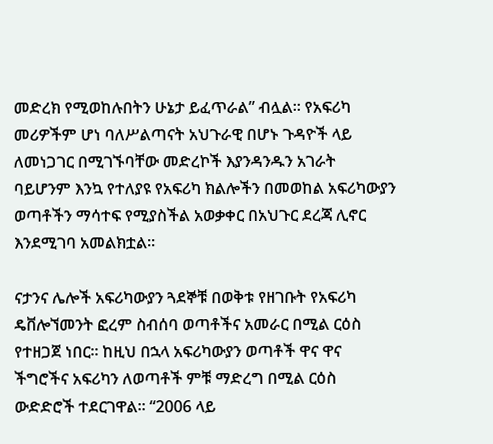መድረክ የሚወከሉበትን ሁኔታ ይፈጥራል” ብሏል፡፡ የአፍሪካ መሪዎችም ሆነ ባለሥልጣናት አህጉራዊ በሆኑ ጉዳዮች ላይ ለመነጋገር በሚገኙባቸው መድረኮች እያንዳንዱን አገራት  ባይሆንም እንኳ የተለያዩ የአፍሪካ ክልሎችን በመወከል አፍሪካውያን ወጣቶችን ማሳተፍ የሚያስችል አወቃቀር በአህጉር ደረጃ ሊኖር እንደሚገባ አመልክቷል፡፡

ናታንና ሌሎች አፍሪካውያን ጓደኞቹ በወቅቱ የዘገቡት የአፍሪካ ዴቨሎኘመንት ፎረም ስብሰባ ወጣቶችና አመራር በሚል ርዕስ የተዘጋጀ ነበር፡፡ ከዚህ በኋላ አፍሪካውያን ወጣቶች ዋና ዋና ችግሮችና አፍሪካን ለወጣቶች ምቹ ማድረግ በሚል ርዕስ ውድድሮች ተደርገዋል፡፡ “2006 ላይ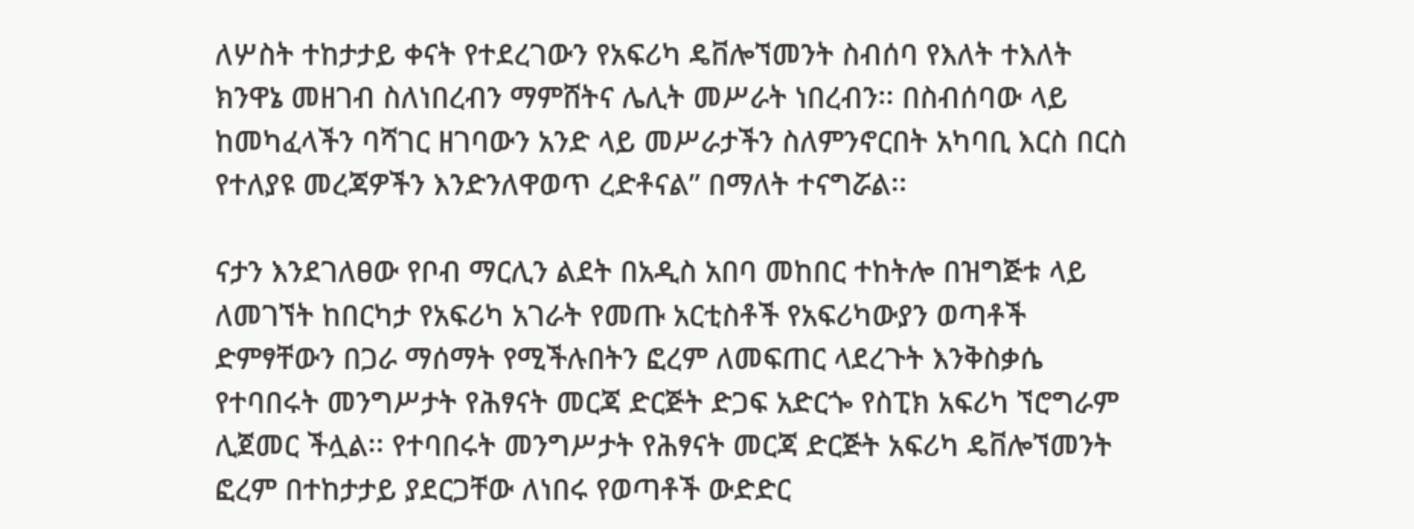ለሦስት ተከታታይ ቀናት የተደረገውን የአፍሪካ ዴቨሎኘመንት ስብሰባ የእለት ተእለት ክንዋኔ መዘገብ ስለነበረብን ማምሸትና ሌሊት መሥራት ነበረብን፡፡ በስብሰባው ላይ ከመካፈላችን ባሻገር ዘገባውን አንድ ላይ መሥራታችን ስለምንኖርበት አካባቢ እርስ በርስ የተለያዩ መረጃዎችን እንድንለዋወጥ ረድቶናል” በማለት ተናግሯል፡፡

ናታን እንደገለፀው የቦብ ማርሊን ልደት በአዲስ አበባ መከበር ተከትሎ በዝግጅቱ ላይ ለመገኘት ከበርካታ የአፍሪካ አገራት የመጡ አርቲስቶች የአፍሪካውያን ወጣቶች ድምፃቸውን በጋራ ማሰማት የሚችሉበትን ፎረም ለመፍጠር ላደረጉት እንቅስቃሴ የተባበሩት መንግሥታት የሕፃናት መርጃ ድርጅት ድጋፍ አድርጐ የስፒክ አፍሪካ ኘሮግራም ሊጀመር ችሏል፡፡ የተባበሩት መንግሥታት የሕፃናት መርጃ ድርጅት አፍሪካ ዴቨሎኘመንት ፎረም በተከታታይ ያደርጋቸው ለነበሩ የወጣቶች ውድድር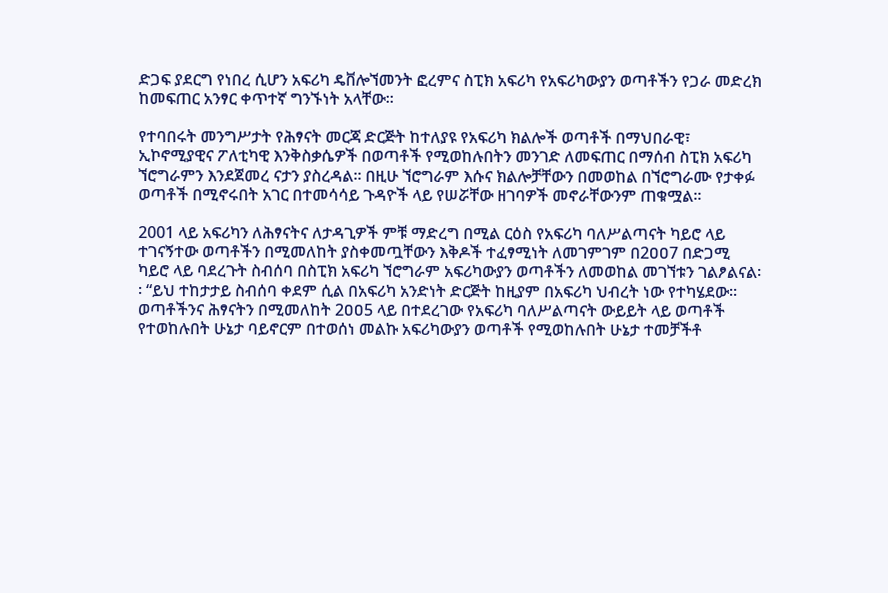ድጋፍ ያደርግ የነበረ ሲሆን አፍሪካ ዴቨሎኘመንት ፎረምና ስፒክ አፍሪካ የአፍሪካውያን ወጣቶችን የጋራ መድረክ ከመፍጠር አንፃር ቀጥተኛ ግንኙነት አላቸው፡፡

የተባበሩት መንግሥታት የሕፃናት መርጃ ድርጅት ከተለያዩ የአፍሪካ ክልሎች ወጣቶች በማህበራዊ፣ ኢኮኖሚያዊና ፖለቲካዊ እንቅስቃሴዎች በወጣቶች የሚወከሉበትን መንገድ ለመፍጠር በማሰብ ስፒክ አፍሪካ ኘሮግራምን እንደጀመረ ናታን ያስረዳል፡፡ በዚሁ ኘሮግራም እሱና ክልሎቻቸውን በመወከል በኘሮግራሙ የታቀፉ ወጣቶች በሚኖሩበት አገር በተመሳሳይ ጉዳዮች ላይ የሠሯቸው ዘገባዎች መኖራቸውንም ጠቁሟል፡፡

2001 ላይ አፍሪካን ለሕፃናትና ለታዳጊዎች ምቹ ማድረግ በሚል ርዕስ የአፍሪካ ባለሥልጣናት ካይሮ ላይ ተገናኝተው ወጣቶችን በሚመለከት ያስቀመጧቸውን እቅዶች ተፈፃሚነት ለመገምገም በ2ዐዐ7 በድጋሚ ካይሮ ላይ ባደረጉት ስብሰባ በስፒክ አፍሪካ ኘሮግራም አፍሪካውያን ወጣቶችን ለመወከል መገኘቱን ገልፆልናል፡፡ “ይህ ተከታታይ ስብሰባ ቀደም ሲል በአፍሪካ አንድነት ድርጅት ከዚያም በአፍሪካ ህብረት ነው የተካሄደው፡፡ ወጣቶችንና ሕፃናትን በሚመለከት 2ዐዐ5 ላይ በተደረገው የአፍሪካ ባለሥልጣናት ውይይት ላይ ወጣቶች የተወከሉበት ሁኔታ ባይኖርም በተወሰነ መልኩ አፍሪካውያን ወጣቶች የሚወከሉበት ሁኔታ ተመቻችቶ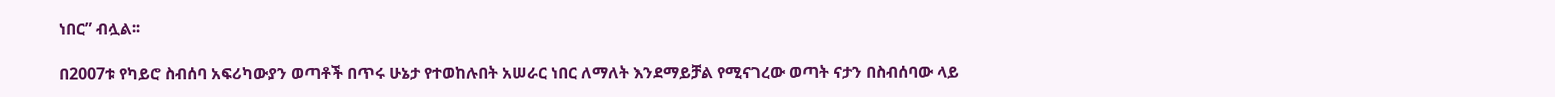ነበር” ብሏል፡፡

በ2007ቱ የካይሮ ስብሰባ አፍሪካውያን ወጣቶች በጥሩ ሁኔታ የተወከሉበት አሠራር ነበር ለማለት እንደማይቻል የሚናገረው ወጣት ናታን በስብሰባው ላይ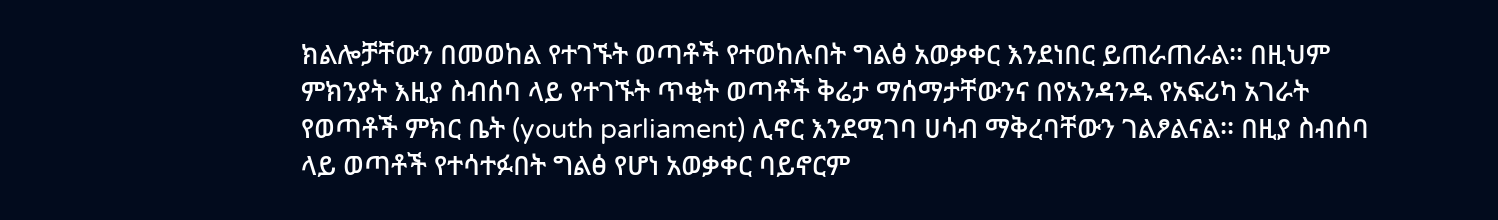ክልሎቻቸውን በመወከል የተገኙት ወጣቶች የተወከሉበት ግልፅ አወቃቀር እንደነበር ይጠራጠራል፡፡ በዚህም ምክንያት እዚያ ስብሰባ ላይ የተገኙት ጥቂት ወጣቶች ቅሬታ ማሰማታቸውንና በየአንዳንዱ የአፍሪካ አገራት የወጣቶች ምክር ቤት (youth parliament) ሊኖር እንደሚገባ ሀሳብ ማቅረባቸውን ገልፆልናል፡፡ በዚያ ስብሰባ ላይ ወጣቶች የተሳተፉበት ግልፅ የሆነ አወቃቀር ባይኖርም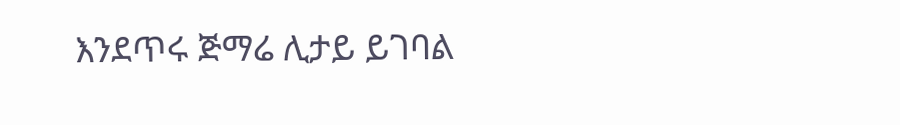እንደጥሩ ጅማሬ ሊታይ ይገባል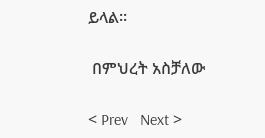ይላል፡፡

 በምህረት አስቻለው

< Prev   Next >